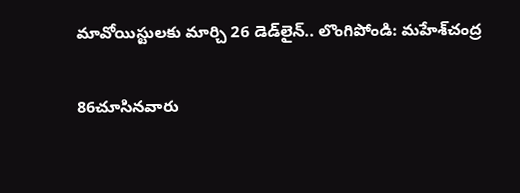మావోయిస్టులకు మార్చి 26 డెడ్‌లైన్‌.. లొంగిపోండి: మహేశ్‌చంద్ర

86చూసినవారు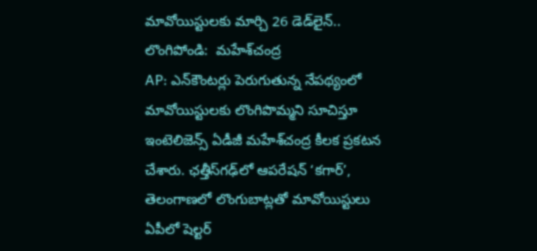మావోయిస్టులకు మార్చి 26 డెడ్‌లైన్‌.. లొంగిపోండి:  మహేశ్‌చంద్ర
AP: ఎన్‌కౌంటర్లు పెరుగుతున్న నేపథ్యంలో మావోయిస్టులకు లొంగిపొమ్మని సూచిస్తూ ఇంటెలిజెన్స్ ఏడీజీ మహేశ్‌చంద్ర కీలక ప్రకటన చేశారు. ఛత్తీస్‌గఢ్‌లో ఆపరేషన్ ‘కగార్’, తెలంగాణలో లొంగుబాట్లతో మావోయిస్టులు ఏపీలో షెల్టర్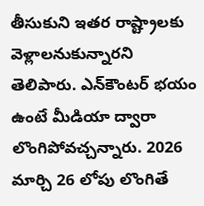తీసుకుని ఇతర రాష్ట్రాలకు వెళ్లాలనుకున్నారని తెలిపారు. ఎన్‌కౌంటర్ భయం ఉంటే మీడియా ద్వారా లొంగిపోవచ్చన్నారు. 2026 మార్చి 26 లోపు లొంగితే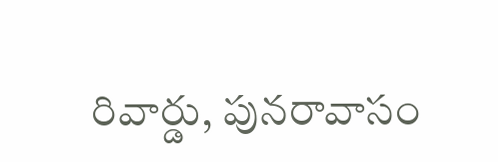రివార్డు, పునరావాసం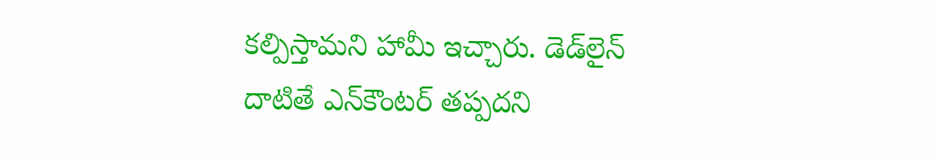కల్పిస్తామని హామీ ఇచ్చారు. డెడ్‌లైన్ దాటితే ఎన్‌కౌంటర్ తప్పదని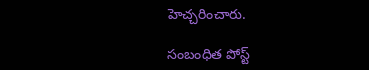హెచ్చరించారు.

సంబంధిత పోస్ట్